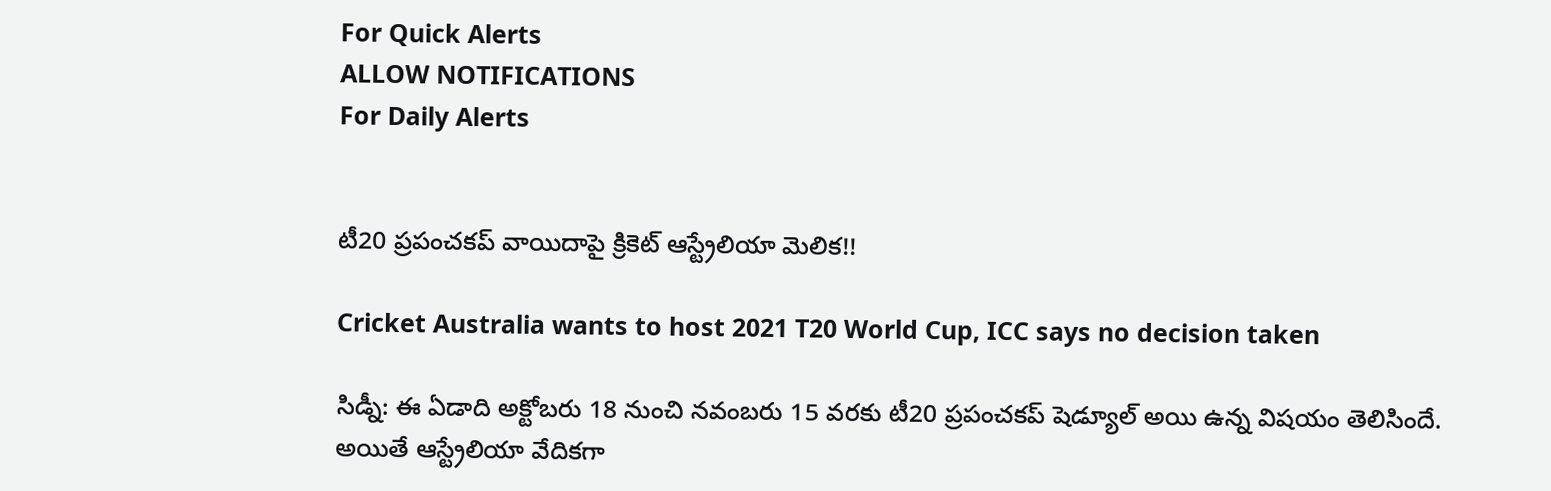For Quick Alerts
ALLOW NOTIFICATIONS
For Daily Alerts


టీ20 ప్రపంచకప్‌ వాయిదాపై క్రికెట్ ఆస్ట్రేలియా మెలిక!!

Cricket Australia wants to host 2021 T20 World Cup, ICC says no decision taken

సిడ్నీ: ఈ ఏడాది అక్టోబరు 18 నుంచి నవంబరు 15 వరకు టీ20 ప్రపంచకప్‌ షెడ్యూల్ అయి ఉన్న విషయం తెలిసిందే. అయితే ఆస్ట్రేలియా వేదికగా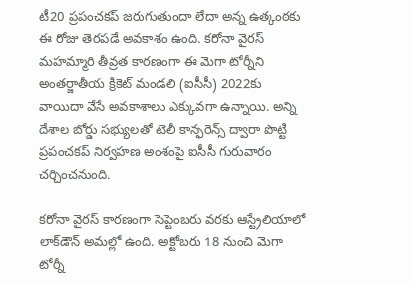టీ20 ప్రపంచకప్‌ జరుగుతుందా లేదా అన్న ఉత్కంఠకు ఈ రోజు తెరపడే అవకాశం ఉంది. కరోనా వైరస్‌ మహమ్మారి తీవ్రత కారణంగా ఈ మెగా టోర్నీని అంతర్జాతీయ క్రికెట్‌ మండలి (ఐసీసీ) 2022కు వాయిదా వేసే అవకాశాలు ఎక్కువగా ఉన్నాయి. అన్ని దేశాల బోర్డు సభ్యులతో టెలీ కాన్ఫరెన్స్‌ ద్వారా పొట్టి ప్రపంచకప్‌ నిర్వహణ అంశంపై ఐసీసీ గురువారం చర్చించనుంది.

కరోనా వైరస్ కారణంగా సెప్టెంబరు వరకు ఆస్ట్రేలియా‌లో లాక్‌డౌన్ అమల్లో ఉంది. అక్టోబరు 18 నుంచి మెగా టోర్నీ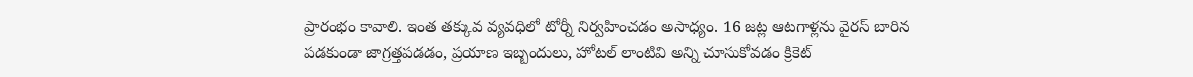ప్రారంభం కావాలి. ఇంత తక్కువ వ్యవధిలో టోర్నీ నిర్వహించడం అసాధ్యం. 16 జట్ల ఆటగాళ్లను వైరస్ బారిన పడకుండా జాగ్రత్తపడడం, ప్రయాణ ఇబ్బందులు, హోటల్ లాంటివి అన్ని చూసుకోవడం క్రికెట్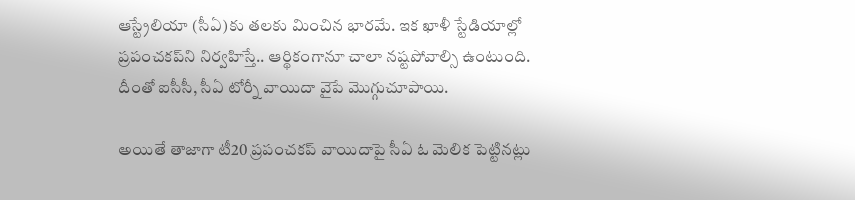ఆస్ట్రేలియా (సీఏ)కు తలకు మించిన భారమే. ఇక ఖాళీ స్టేడియాల్లో ప్రపంచకప్‌‌ని నిర్వహిస్తే.. ఆర్థికంగానూ చాలా నష్టపోవాల్సి ఉంటుంది. దీంతో ఐసీసీ, సీఏ టోర్నీ వాయిదా వైపే మొగ్గుచూపాయి.

అయితే తాజాగా టీ20 ప్రపంచకప్‌ వాయిదాపై సీఏ ఓ మెలిక పెట్టినట్లు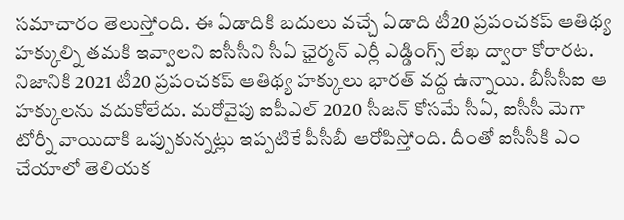సమాచారం తెలుస్తోంది. ఈ ఏడాదికి బదులు వచ్చే ఏడాది టీ20 ప్రపంచకప్‌ ఆతిథ్య హక్కుల్ని తమకి ఇవ్వాలని ఐసీసీని సీఏ ఛైర్మన్ ఎర్లీ ఎడ్డింగ్స్ లేఖ ద్వారా కోరారట. నిజానికి 2021 టీ20 ప్రపంచకప్‌ ఆతిథ్య హక్కులు భారత్ వద్ద ఉన్నాయి. బీసీసీఐ ఆ హక్కులను వదుకోలేదు. మరోవైపు ఐపీఎల్ 2020 సీజన్‌ కోసమే సీఏ, ఐసీసీ మెగా టోర్నీ‌ వాయిదాకి ఒప్పుకున్నట్లు ఇప్పటికే పీసీబీ ఆరోపిస్తోంది. దీంతో ఐసీసీకి ఎం చేయాలో తెలియక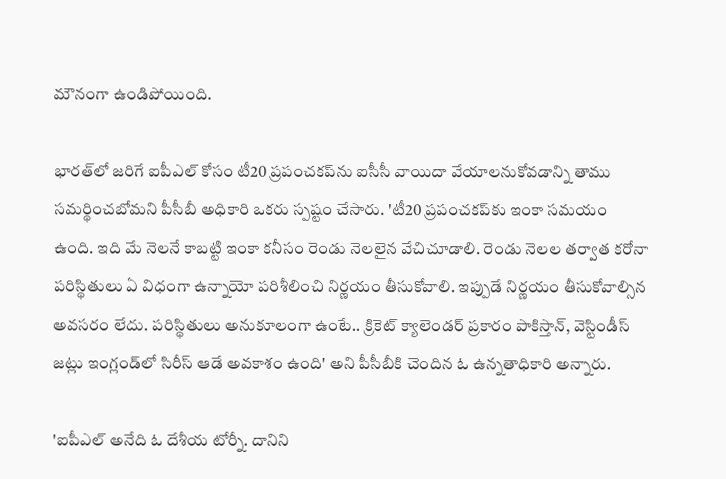మౌనంగా ఉండిపోయింది.

భారత్‌లో జరిగే ఐపీఎల్ కోసం టీ20 ప్రపంచకప్‌ను ఐసీసీ వాయిదా వేయాలనుకోవడాన్ని తాము సమర్థించబోమని పీసీబీ అధికారి ఒకరు స్పష్టం చేసారు. 'టీ20 ప్రపంచకప్‌కు ఇంకా సమయం ఉంది. ఇది మే నెలనే కాబట్టి ఇంకా కనీసం రెండు నెలలైన వేచిచూడాలి. రెండు నెలల తర్వాత కరోనా పరిస్థితులు ఏ విధంగా ఉన్నాయో పరిశీలించి నిర్ణయం తీసుకోవాలి. ఇప్పుడే నిర్ణయం తీసుకోవాల్సిన అవసరం లేదు. పరిస్థితులు అనుకూలంగా ఉంటే.. క్రికెట్‌ క్యాలెండర్‌ ప్రకారం పాకిస్తాన్, వెస్టిండీస్ జట్లు ఇంగ్లండ్‌లో సిరీస్‌ ఆడే అవకాశం ఉంది' అని పీసీబీకి చెందిన ఓ ఉన్నతాధికారి అన్నారు.

'ఐపీఎల్‌ అనేది ఓ దేశీయ టోర్నీ. దానిని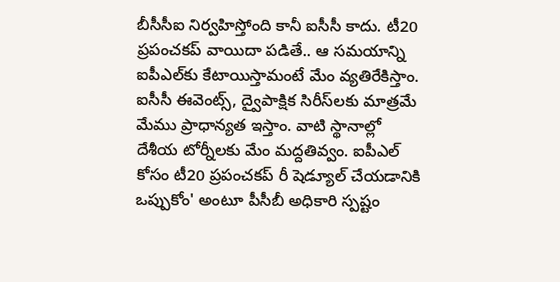బీసీసీఐ నిర్వహిస్తోంది కానీ ఐసీసీ కాదు. టీ20 ప్రపంచకప్‌ వాయిదా పడితే.. ఆ సమయాన్ని ఐపీఎల్‌కు కేటాయిస్తామంటే మేం వ్యతిరేకిస్తాం. ఐసీసీ ఈవెంట్స్‌, ద్వైపాక్షిక సిరీస్‌లకు మాత్రమే మేము ప్రాధాన్యత ఇస్తాం. వాటి స్థానాల్లో దేశీయ టోర్నీలకు మేం మద్దతివ్వం. ఐపీఎల్ కోసం టీ20 ప్రపంచకప్ రీ షెడ్యూల్ చేయడానికి ఒప్పుకోం' అంటూ పీసీబీ అధికారి స్పష్టం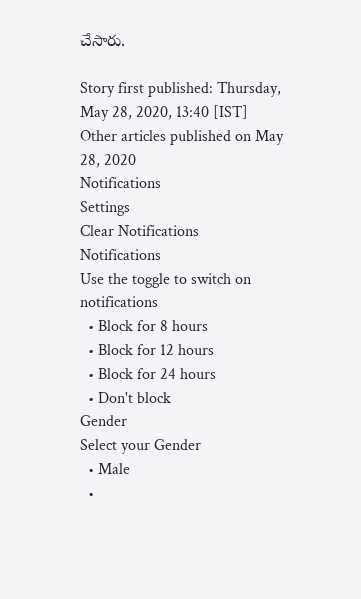చేసారు.

Story first published: Thursday, May 28, 2020, 13:40 [IST]
Other articles published on May 28, 2020
Notifications
Settings
Clear Notifications
Notifications
Use the toggle to switch on notifications
  • Block for 8 hours
  • Block for 12 hours
  • Block for 24 hours
  • Don't block
Gender
Select your Gender
  • Male
  •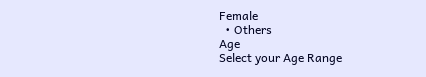Female
  • Others
Age
Select your Age Range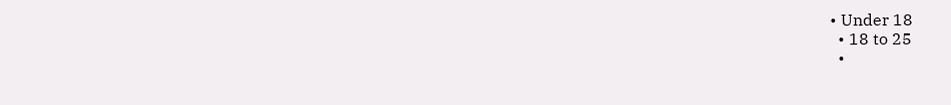• Under 18
  • 18 to 25
  •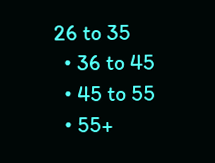26 to 35
  • 36 to 45
  • 45 to 55
  • 55+